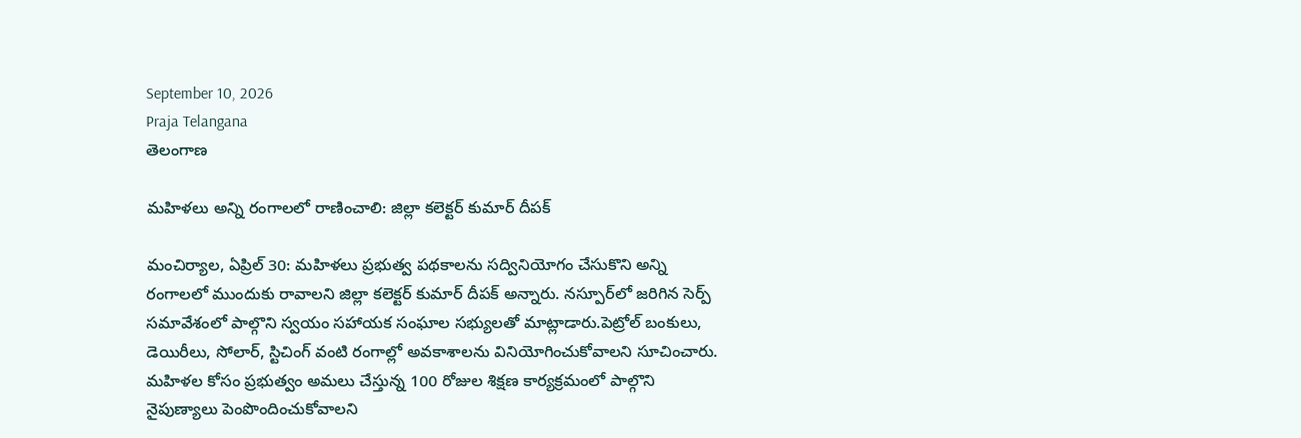September 10, 2026
Praja Telangana
తెలంగాణ

మహిళలు అన్ని రంగాలలో రాణించాలి: జిల్లా కలెక్టర్ కుమార్ దీపక్

మంచిర్యాల, ఏప్రిల్ 30: మహిళలు ప్రభుత్వ పథకాలను సద్వినియోగం చేసుకొని అన్ని రంగాలలో ముందుకు రావాలని జిల్లా కలెక్టర్ కుమార్ దీపక్ అన్నారు. నస్పూర్‌లో జరిగిన సెర్ప్ సమావేశంలో పాల్గొని స్వయం సహాయక సంఘాల సభ్యులతో మాట్లాడారు.పెట్రోల్ బంకులు, డెయిరీలు, సోలార్, స్టిచింగ్ వంటి రంగాల్లో అవకాశాలను వినియోగించుకోవాలని సూచించారు. మహిళల కోసం ప్రభుత్వం అమలు చేస్తున్న 100 రోజుల శిక్షణ కార్యక్రమంలో పాల్గొని నైపుణ్యాలు పెంపొందించుకోవాలని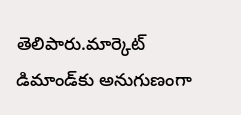తెలిపారు.మార్కెట్ డిమాండ్‌కు అనుగుణంగా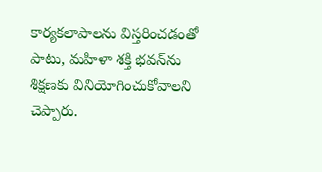కార్యకలాపాలను విస్తరించడంతో పాటు, మహిళా శక్తి భవన్‌ను శిక్షణకు వినియోగించుకోవాలని చెప్పారు.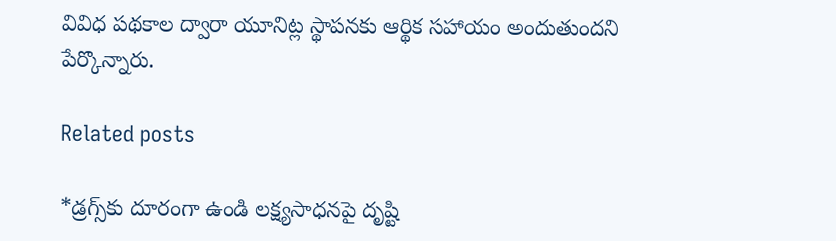వివిధ పథకాల ద్వారా యూనిట్ల స్థాపనకు ఆర్థిక సహాయం అందుతుందని పేర్కొన్నారు.

Related posts

*డ్రగ్స్‌కు దూరంగా ఉండి లక్ష్యసాధనపై దృష్టి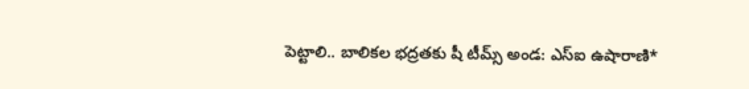పెట్టాలి.. బాలికల భద్రతకు షీ టీమ్స్ అండ: ఎస్‌ఐ ఉషారాణి*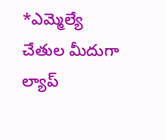*ఎమ్మెల్యే చేతుల మీదుగా ల్యాప్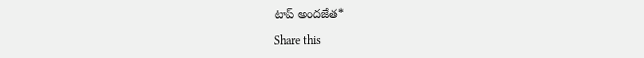టాప్ అందజేత*

Share this